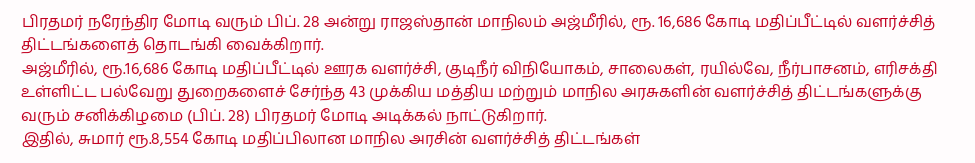பிரதமர் நரேந்திர மோடி வரும் பிப். 28 அன்று ராஜஸ்தான் மாநிலம் அஜ்மீரில், ரூ. 16,686 கோடி மதிப்பீட்டில் வளர்ச்சித் திட்டங்களைத் தொடங்கி வைக்கிறார்.
அஜ்மீரில், ரூ.16,686 கோடி மதிப்பீட்டில் ஊரக வளர்ச்சி, குடிநீர் விநியோகம், சாலைகள், ரயில்வே, நீர்பாசனம், எரிசக்தி உள்ளிட்ட பல்வேறு துறைகளைச் சேர்ந்த 43 முக்கிய மத்திய மற்றும் மாநில அரசுகளின் வளர்ச்சித் திட்டங்களுக்கு வரும் சனிக்கிழமை (பிப். 28) பிரதமர் மோடி அடிக்கல் நாட்டுகிறார்.
இதில், சுமார் ரூ.8,554 கோடி மதிப்பிலான மாநில அரசின் வளர்ச்சித் திட்டங்கள்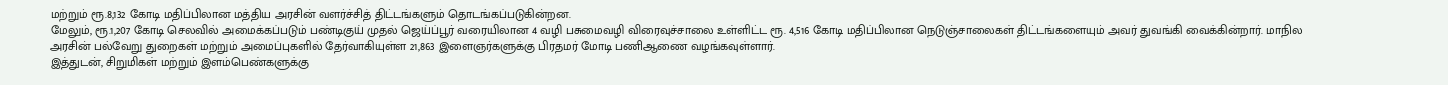மற்றும் ரூ.8,132 கோடி மதிப்பிலான மத்திய அரசின் வளர்ச்சித் திட்டங்களும் தொடங்கப்படுகின்றன.
மேலும், ரூ.1,207 கோடி செலவில் அமைக்கப்படும் பண்டிகுய் முதல் ஜெய்ப்பூர் வரையிலான 4 வழி பசுமைவழி விரைவுச்சாலை உள்ளிட்ட ரூ. 4,516 கோடி மதிப்பிலான நெடுஞ்சாலைகள் திட்டங்களையும் அவர் துவங்கி வைக்கின்றார். மாநில அரசின் பல்வேறு துறைகள் மற்றும் அமைப்புகளில் தேர்வாகியுள்ள 21,863 இளைஞர்களுக்கு பிரதமர் மோடி பணிஆணை வழங்கவுள்ளார்.
இத்துடன், சிறுமிகள் மற்றும் இளம்பெண்களுக்கு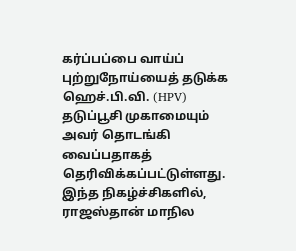கர்ப்பப்பை வாய்ப் புற்றுநோய்யைத் தடுக்க ஹெச்.பி.வி. (HPV) தடுப்பூசி முகாமையும் அவர் தொடங்கி வைப்பதாகத் தெரிவிக்கப்பட்டுள்ளது.
இந்த நிகழ்ச்சிகளில், ராஜஸ்தான் மாநில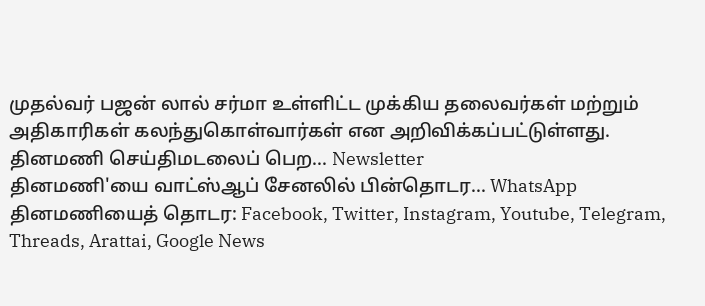முதல்வர் பஜன் லால் சர்மா உள்ளிட்ட முக்கிய தலைவர்கள் மற்றும் அதிகாரிகள் கலந்துகொள்வார்கள் என அறிவிக்கப்பட்டுள்ளது.
தினமணி செய்திமடலைப் பெற... Newsletter
தினமணி'யை வாட்ஸ்ஆப் சேனலில் பின்தொடர... WhatsApp
தினமணியைத் தொடர: Facebook, Twitter, Instagram, Youtube, Telegram, Threads, Arattai, Google News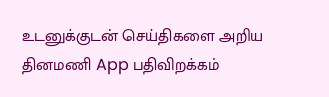உடனுக்குடன் செய்திகளை அறிய தினமணி App பதிவிறக்கம்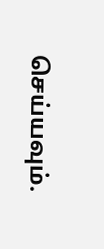செய்யவும்.